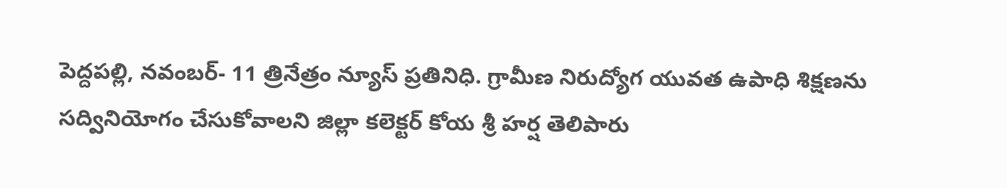పెద్దపల్లి, నవంబర్- 11 త్రినేత్రం న్యూస్ ప్రతినిధి. గ్రామీణ నిరుద్యోగ యువత ఉపాధి శిక్షణను సద్వినియోగం చేసుకోవాలని జిల్లా కలెక్టర్ కోయ శ్రీ హర్ష తెలిపారు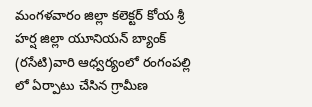మంగళవారం జిల్లా కలెక్టర్ కోయ శ్రీ హర్ష జిల్లా యూనియన్ బ్యాంక్ (రసేటి)వారి ఆధ్వర్యంలో రంగంపల్లి లో ఏర్పాటు చేసిన గ్రామీణ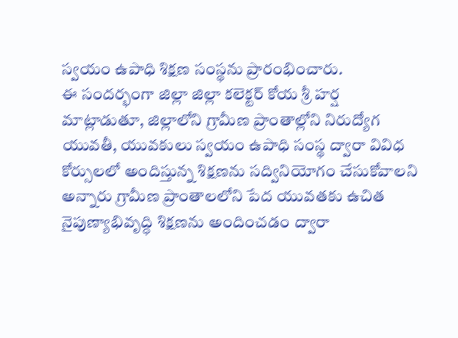స్వయం ఉపాధి శిక్షణ సంస్థను ప్రారంభించారు.
ఈ సందర్భంగా జిల్లా జిల్లా కలెక్టర్ కోయ శ్రీ హర్ష మాట్లాడుతూ, జిల్లాలోని గ్రామీణ ప్రాంతాల్లోని నిరుద్యోగ యువతీ, యువకులు స్వయం ఉపాధి సంస్థ ద్వారా వివిధ కోర్సులలో అందిస్తున్న శిక్షణను సద్వినియోగం చేసుకోవాలని అన్నారు గ్రామీణ ప్రాంతాలలోని పేద యువతకు ఉచిత నైపుణ్యాభివృద్ధి శిక్షణను అందించడం ద్వారా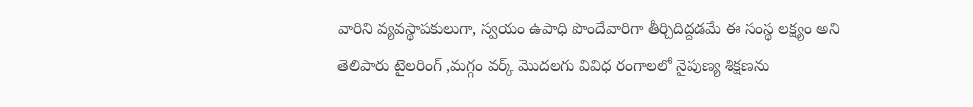వారిని వ్యవస్థాపకులుగా, స్వయం ఉపాధి పొందేవారిగా తీర్చిదిద్దడమే ఈ సంస్థ లక్ష్యం అని తెలిపారు టైలరింగ్ ,మగ్గం వర్క్ మొదలగు వివిధ రంగాలలో నైపుణ్య శిక్షణను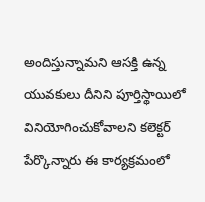అందిస్తున్నామని ఆసక్తి ఉన్న యువకులు దీనిని పూర్తిస్థాయిలో వినియోగించుకోవాలని కలెక్టర్ పేర్కొన్నారు ఈ కార్యక్రమంలో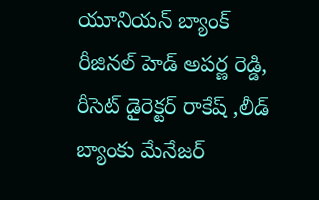యూనియన్ బ్యాంక్ రీజినల్ హెడ్ అపర్ణ రెడ్డి, రీసెట్ డైరెక్టర్ రాకేష్ ,లీడ్ బ్యాంకు మేనేజర్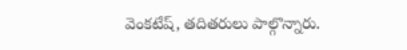వెంకటేష్, తదితరులు పాల్గొన్నారు.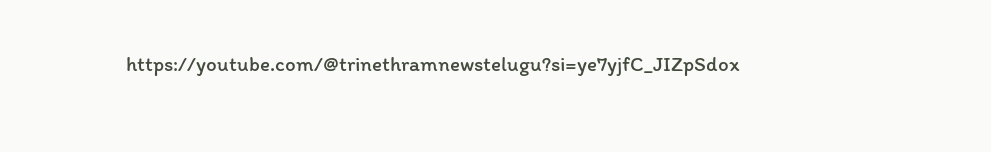https://youtube.com/@trinethramnewstelugu?si=ye7yjfC_JIZpSdox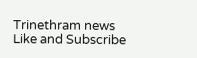Trinethram news
Like and Subscribe